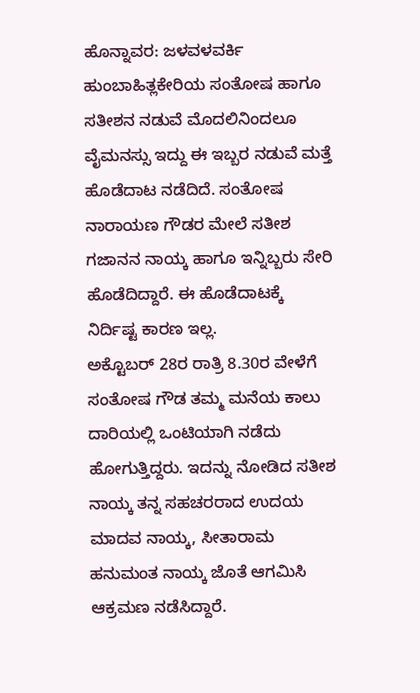ಹೊನ್ನಾವರ: ಜಳವಳವರ್ಕಿ ಹುಂಬಾಹಿತ್ಲಕೇರಿಯ ಸಂತೋಷ ಹಾಗೂ ಸತೀಶನ ನಡುವೆ ಮೊದಲಿನಿಂದಲೂ ವೈಮನಸ್ಸು ಇದ್ದು ಈ ಇಬ್ಬರ ನಡುವೆ ಮತ್ತೆ ಹೊಡೆದಾಟ ನಡೆದಿದೆ. ಸಂತೋಷ ನಾರಾಯಣ ಗೌಡರ ಮೇಲೆ ಸತೀಶ ಗಜಾನನ ನಾಯ್ಕ ಹಾಗೂ ಇನ್ನಿಬ್ಬರು ಸೇರಿ ಹೊಡೆದಿದ್ದಾರೆ. ಈ ಹೊಡೆದಾಟಕ್ಕೆ ನಿರ್ದಿಷ್ಟ ಕಾರಣ ಇಲ್ಲ.
ಅಕ್ಟೊಬರ್ 28ರ ರಾತ್ರಿ 8.30ರ ವೇಳೆಗೆ ಸಂತೋಷ ಗೌಡ ತಮ್ಮ ಮನೆಯ ಕಾಲು ದಾರಿಯಲ್ಲಿ ಒಂಟಿಯಾಗಿ ನಡೆದು ಹೋಗುತ್ತಿದ್ದರು. ಇದನ್ನು ನೋಡಿದ ಸತೀಶ ನಾಯ್ಕ ತನ್ನ ಸಹಚರರಾದ ಉದಯ ಮಾದವ ನಾಯ್ಕ, ಸೀತಾರಾಮ ಹನುಮಂತ ನಾಯ್ಕ ಜೊತೆ ಆಗಮಿಸಿ ಆಕ್ರಮಣ ನಡೆಸಿದ್ದಾರೆ.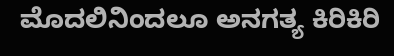ಮೊದಲಿನಿಂದಲೂ ಅನಗತ್ಯ ಕಿರಿಕಿರಿ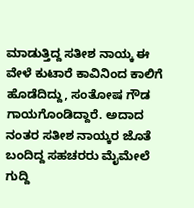ಮಾಡುತ್ತಿದ್ದ ಸತೀಶ ನಾಯ್ಕ ಈ ವೇಳೆ ಕುಟಾರೆ ಕಾವಿನಿಂದ ಕಾಲಿಗೆ ಹೊಡೆದಿದ್ದು, ಸಂತೋಷ ಗೌಡ ಗಾಯಗೊಂಡಿದ್ದಾರೆ. ಅದಾದ ನಂತರ ಸತೀಶ ನಾಯ್ಕರ ಜೊತೆ ಬಂದಿದ್ದ ಸಹಚರರು ಮೈಮೇಲೆ ಗುದ್ದಿ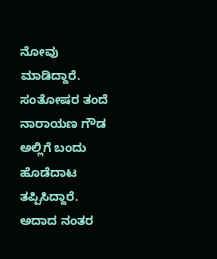ನೋವು ಮಾಡಿದ್ದಾರೆ.
ಸಂತೋಷರ ತಂದೆ ನಾರಾಯಣ ಗೌಡ ಅಲ್ಲಿಗೆ ಬಂದು ಹೊಡೆದಾಟ ತಪ್ಪಿಸಿದ್ದಾರೆ. ಅದಾದ ನಂತರ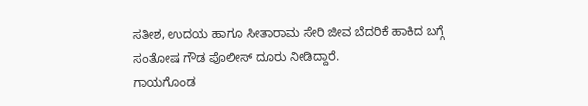ಸತೀಶ, ಉದಯ ಹಾಗೂ ಸೀತಾರಾಮ ಸೇರಿ ಜೀವ ಬೆದರಿಕೆ ಹಾಕಿದ ಬಗ್ಗೆ ಸಂತೋಷ ಗೌಡ ಪೊಲೀಸ್ ದೂರು ನೀಡಿದ್ದಾರೆ.
ಗಾಯಗೊಂಡ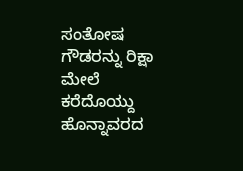ಸಂತೋಷ ಗೌಡರನ್ನು ರಿಕ್ಷಾ ಮೇಲೆ ಕರೆದೊಯ್ದು ಹೊನ್ನಾವರದ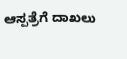ಆಸ್ಪತ್ರೆಗೆ ದಾಖಲು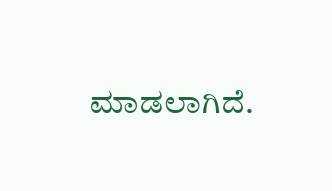ಮಾಡಲಾಗಿದೆ.